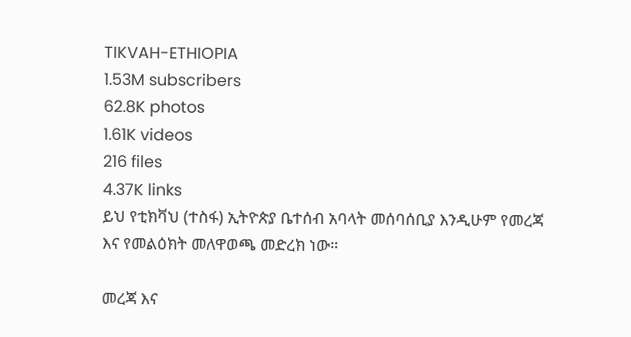TIKVAH-ETHIOPIA
1.53M subscribers
62.8K photos
1.61K videos
216 files
4.37K links
ይህ የቲክቫህ (ተስፋ) ኢትዮጵያ ቤተሰብ አባላት መሰባሰቢያ እንዲሁም የመረጃ እና የመልዕክት መለዋወጫ መድረክ ነው።

መረጃ እና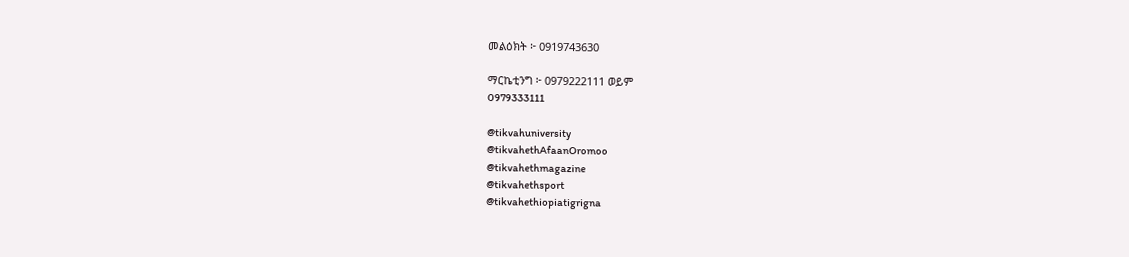መልዕክት ፦ 0919743630

ማርኬቲንግ ፦ 0979222111 ወይም
0979333111

@tikvahuniversity
@tikvahethAfaanOromoo
@tikvahethmagazine
@tikvahethsport
@tikvahethiopiatigrigna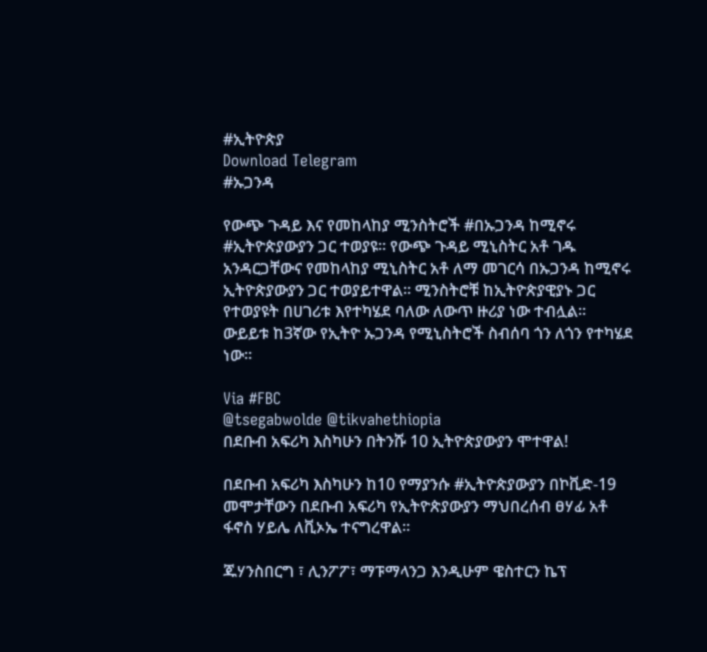#ኢትዮጵያ
Download Telegram
#ኡጋንዳ

የውጭ ጉዳይ እና የመከላከያ ሚንስትሮች #በኡጋንዳ ከሚኖሩ #ኢትዮጵያውያን ጋር ተወያዩ፡፡ የውጭ ጉዳይ ሚኒስትር አቶ ገዱ አንዳርጋቸውና የመከላከያ ሚኒስትር አቶ ለማ መገርሳ በኡጋንዳ ከሚኖሩ ኢትዮጵያውያን ጋር ተወያይተዋል፡፡ ሚንስትሮቹ ከኢትዮጵያዊያኑ ጋር የተወያዩት በሀገሪቱ እየተካሄደ ባለው ለውጥ ዙሪያ ነው ተብሏል፡፡ ውይይቱ ከ3ኛው የኢትዮ ኡጋንዳ የሚኒስትሮች ስብሰባ ጎን ለጎን የተካሄደ ነው።

Via #FBC
@tsegabwolde @tikvahethiopia
በደቡብ አፍሪካ እስካሁን በትንሹ 10 ኢትዮጵያውያን ሞተዋል!

በደቡብ አፍሪካ እስካሁን ከ10 የማያንሱ #ኢትዮጵያውያን በኮቪድ-19 መሞታቸውን በደቡብ አፍሪካ የኢትዮጵያውያን ማህበረሰብ ፀሃፊ አቶ ፋኖስ ሃይሌ ለቪኦኤ ተናግረዋል።

ጁሃንስበርግ ፣ ሊንፖፖ፣ ማፑማላንጋ እንዲሁም ዌስተርን ኬፕ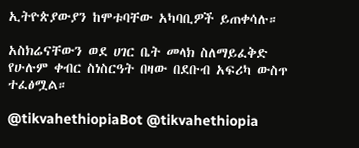ኢትዮጵያውያን ከሞቱባቸው አካባቢዎች ይጠቀሳሉ።

አስክሬናቸውን ወደ ሀገር ቤት መላክ ስለማይፈቅድ የሁሉም ቀብር ስነስርዓት በዛው በደቡብ አፍሪካ ውስጥ ተፈፅሟል።

@tikvahethiopiaBot @tikvahethiopia